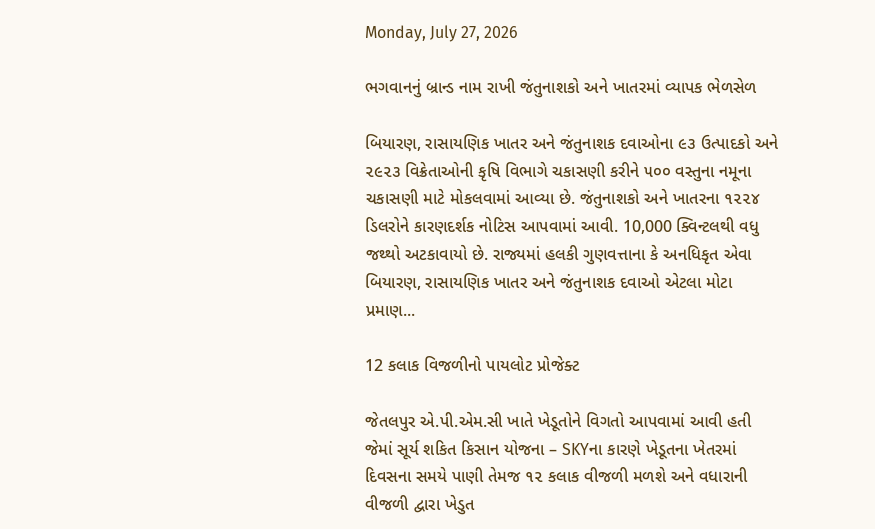Monday, July 27, 2026

ભગવાનનું બ્રાન્ડ નામ રાખી જંતુનાશકો અને ખાતરમાં વ્યાપક ભેળસેળ

બિયારણ, રાસાયણિક ખાતર અને જંતુનાશક દવાઓના ૯૩ ઉત્પાદકો અને ૨૯૨૩ વિક્રેતાઓની કૃષિ વિભાગે ચકાસણી કરીને ૫૦૦ વસ્તુના નમૂના ચકાસણી માટે મોકલવામાં આવ્યા છે. જંતુનાશકો અને ખાતરના ૧૨૨૪ ડિલરોને કારણદર્શક નોટિસ આપવામાં આવી. 10,000 ક્વિન્ટલથી વધુ જથ્થો અટકાવાયો છે. રાજ્યમાં હલકી ગુણવત્તાના કે અનધિકૃત એવા બિયારણ, રાસાયણિક ખાતર અને જંતુનાશક દવાઓ એટલા મોટા પ્રમાણ...

12 કલાક વિજળીનો પાયલોટ પ્રોજેક્ટ

જેતલપુર એ.પી.એમ.સી ખાતે ખેડૂતોને વિગતો આપવામાં આવી હતી જેમાં સૂર્ય શકિત કિસાન યોજના – SKYના કારણે ખેડૂતના ખેતરમાં દિવસના સમયે પાણી તેમજ ૧૨ કલાક વીજળી મળશે અને વધારાની વીજળી દ્વારા ખેડુત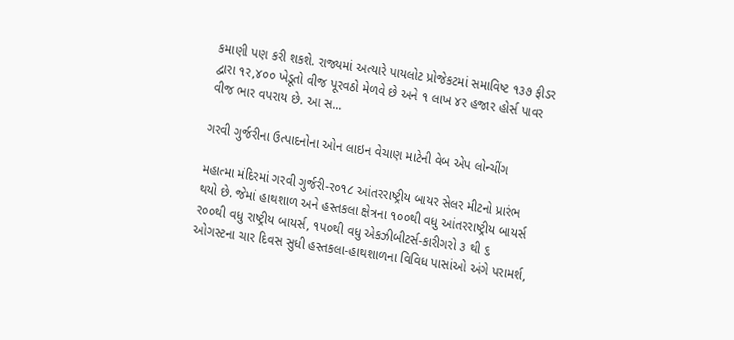કમાણી પણ કરી શકશે. રાજ્યમાં અત્યારે પાયલોટ પ્રોજેકટમાં સમાવિષ્ટ ૧૩૭ ફીડર દ્વારા ૧ર,૪૦૦ ખેડૂતો વીજ પૂરવઠો મેળવે છે અને ૧ લાખ ૪ર હજાર હોર્સ પાવર વીજ ભાર વપરાય છે. આ સ...

ગરવી ગુર્જરીના ઉત્પાદનોના ઓન લાઇન વેચાણ માટેની વેબ એપ લોન્ચીંગ

મહાત્મા મંદિરમાં ગરવી ગુર્જરી-ર૦૧૮ આંતરરાષ્ટ્રીય બાયર સેલર મીટનો પ્રારંભ થયો છે. જેમાં હાથશાળ અને હસ્તકલા ક્ષેત્રના ૧૦૦થી વધુ આંતરરાષ્ટ્રીય બાયર્સ ર૦૦થી વધુ રાષ્ટ્રીય બાયર્સ, ૧પ૦થી વધુ એકઝીબીટર્સ-કારીગરો ૩ થી ૬ ઓગસ્ટના ચાર દિવસ સુધી હસ્તકલા-હાથશાળના વિવિધ પાસાંઓ અંગે પરામર્શ,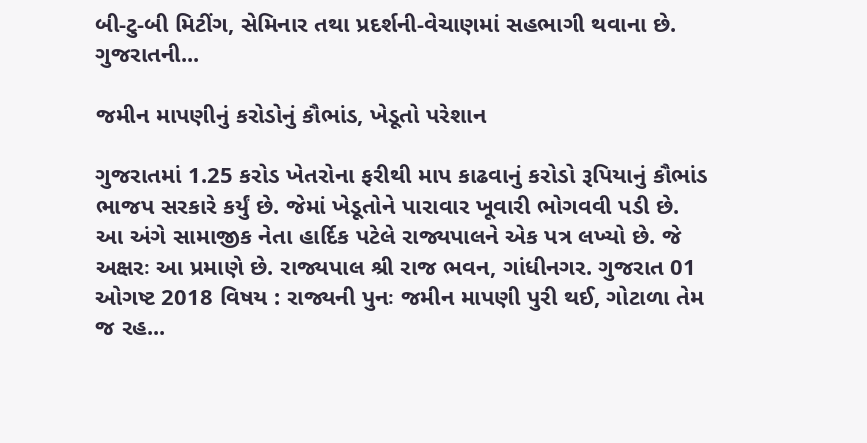બી-ટુ-બી મિટીંગ, સેમિનાર તથા પ્રદર્શની-વેચાણમાં સહભાગી થવાના છે. ગુજરાતની...

જમીન માપણીનું કરોડોનું કૌભાંડ, ખેડૂતો પરેશાન

ગુજરાતમાં 1.25 કરોડ ખેતરોના ફરીથી માપ કાઢવાનું કરોડો રૂપિયાનું કૌભાંડ ભાજપ સરકારે કર્યું છે. જેમાં ખેડૂતોને પારાવાર ખૂવારી ભોગવવી પડી છે. આ અંગે સામાજીક નેતા હાર્દિક પટેલે રાજ્યપાલને એક પત્ર લખ્યો છે. જે અક્ષરઃ આ પ્રમાણે છે. રાજ્યપાલ શ્રી રાજ ભવન, ગાંધીનગર. ગુજરાત 01 ઓગષ્ટ 2018 વિષય : રાજ્યની પુનઃ જમીન માપણી પુરી થઈ, ગોટાળા તેમ જ રહ...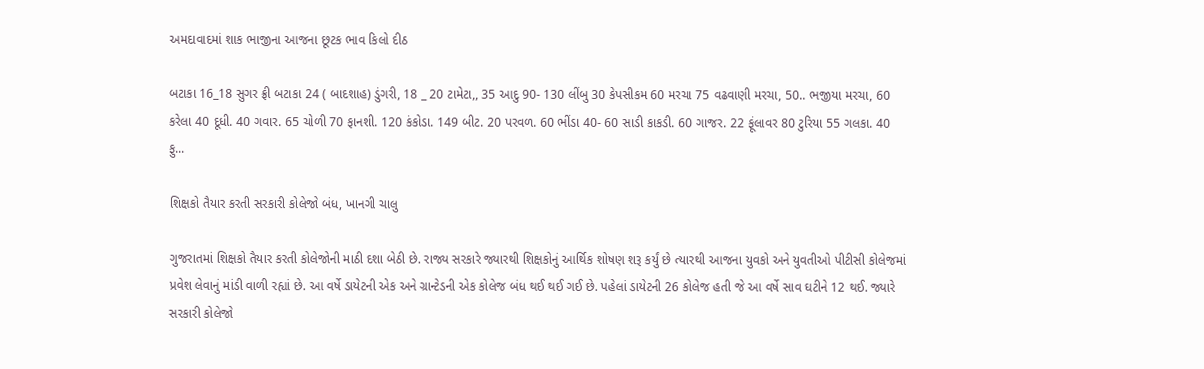અમદાવાદમાં શાક ભાજીના આજના છૂટક ભાવ કિલો દીઠ

બટાકા 16_18 સુગર ફ્રી બટાકા 24 ( બાદશાહ) ડુંગરી, 18 _ 20 ટામેટા,, 35 આદુ 90- 130 લીંબુ 30 કેપસીકમ 60 મરચા 75 વઢવાણી મરચા, 50.. ભજીયા મરચા, 60 કરેલા 40 દૂધી. 40 ગવાર. 65 ચોળી 70 ફાનશી. 120 કંકોડા. 149 બીટ. 20 પરવળ. 60 ભીંડા 40- 60 સાડી કાકડી. 60 ગાજર. 22 ફૂંલાવર 80 ટુરિયા 55 ગલકા. 40 ફુ...

શિક્ષકો તૈયાર કરતી સરકારી કોલેજો બંધ, ખાનગી ચાલુ

ગુજરાતમાં શિક્ષકો તૈયાર કરતી કોલેજોની માઠી દશા બેઠી છે. રાજ્ય સરકારે જ્યારથી શિક્ષકોનું આર્થિક શોષણ શરૂ કર્યું છે ત્યારથી આજના યુવકો અને યુવતીઓ પીટીસી કોલેજમાં પ્રવેશ લેવાનું માંડી વાળી રહ્યાં છે. આ વર્ષે ડાયેટની એક અને ગ્રાન્ટેડની એક કોલેજ બંધ થઈ થઈ ગઈ છે. પહેલાં ડાયેટની 26 કોલેજ હતી જે આ વર્ષે સાવ ઘટીને 12 થઈ. જ્યારે સરકારી કોલેજો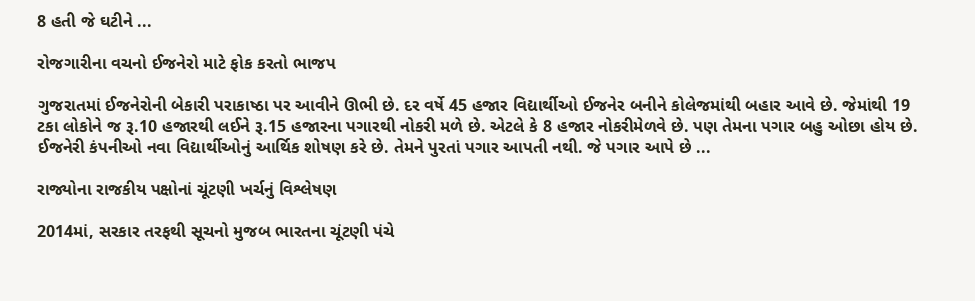8 હતી જે ઘટીને ...

રોજગારીના વચનો ઈજનેરો માટે ફોક કરતો ભાજપ

ગુજરાતમાં ઈજનેરોની બેકારી પરાકાષ્ઠા પર આવીને ઊભી છે. દર વર્ષે 45 હજાર વિદ્યાર્થીઓ ઈજનેર બનીને કોલેજમાંથી બહાર આવે છે. જેમાંથી 19 ટકા લોકોને જ રૂ.10 હજારથી લઈને રૂ.15 હજારના પગારથી નોકરી મળે છે. એટલે કે 8 હજાર નોકરીમેળવે છે. પણ તેમના પગાર બહુ ઓછા હોય છે. ઈજનેરી કંપનીઓ નવા વિદ્યાર્થીઓનું આર્થિક શોષણ કરે છે. તેમને પુરતાં પગાર આપતી નથી. જે પગાર આપે છે ...

રાજ્યોના રાજકીય પક્ષોનાં ચૂંટણી ખર્ચનું વિશ્લેષણ

2014માં, સરકાર તરફથી સૂચનો મુજબ ભારતના ચૂંટણી પંચે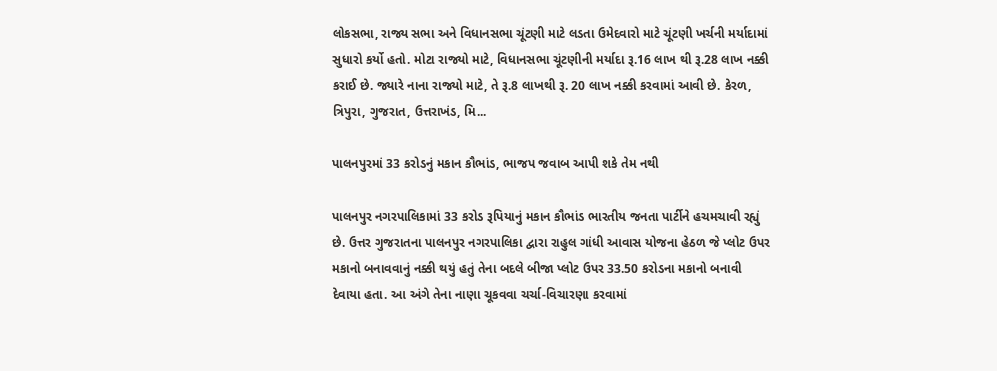લોકસભા, રાજ્ય સભા અને વિધાનસભા ચૂંટણી માટે લડતા ઉમેદવારો માટે ચૂંટણી ખર્ચની મર્યાદામાં સુધારો કર્યો હતો. મોટા રાજ્યો માટે, વિધાનસભા ચૂંટણીની મર્યાદા રૂ.16 લાખ થી રૂ.28 લાખ નક્કી કરાઈ છે. જ્યારે નાના રાજ્યો માટે, તે રૂ.8 લાખથી રૂ. 20 લાખ નક્કી કરવામાં આવી છે. કેરળ, ત્રિપુરા, ગુજરાત, ઉત્તરાખંડ, મિ...

પાલનપુરમાં 33 કરોડનું મકાન કૌભાંડ, ભાજપ જવાબ આપી શકે તેમ નથી

પાલનપુર નગરપાલિકામાં 33 કરોડ રૂપિયાનું મકાન કૌભાંડ ભારતીય જનતા પાર્ટીને હચમચાવી રહ્યું છે. ઉત્તર ગુજરાતના પાલનપુર નગરપાલિકા દ્વારા રાહુલ ગાંધી આવાસ યોજના હેઠળ જે પ્લોટ ઉપર મકાનો બનાવવાનું નક્કી થયું હતું તેના બદલે બીજા પ્લોટ ઉપર 33.50 કરોડના મકાનો બનાવી દેવાયા હતા. આ અંગે તેના નાણા ચૂકવવા ચર્ચા-વિચારણા કરવામાં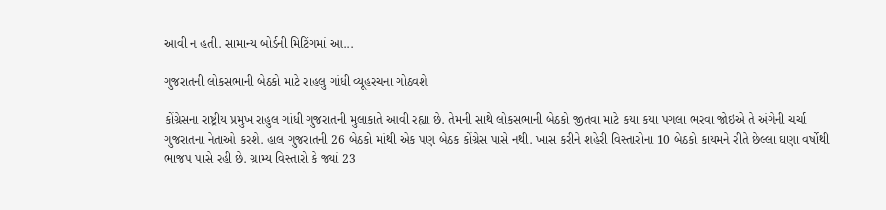આવી ન હતી. સામાન્ય બોર્ડની મિટિંગમાં આ...

ગુજરાતની લોકસભાની બેઠકો માટે રાહલુ ગાંધી વ્યૂહરચના ગોઠવશે

કોંગ્રેસના રાષ્ટ્રીય પ્રમુખ રાહુલ ગાંધી ગુજરાતની મુલાકાતે આવી રહ્યા છે. તેમની સાથે લોકસભાની બેઠકો જીતવા માટે કયા કયા પગલા ભરવા જોઇએ તે અંગેની ચર્ચા ગુજરાતના નેતાઓ કરશે. હાલ ગુજરાતની 26 બેઠકો માંથી એક પણ બેઠક કોંગ્રેસ પાસે નથી. ખાસ કરીને શહેરી વિસ્તારોના 10 બેઠકો કાયમને રીતે છેલ્લા ઘણા વર્ષોથી ભાજપ પાસે રહી છે. ગ્રામ્ય વિસ્તારો કે જ્યાં 23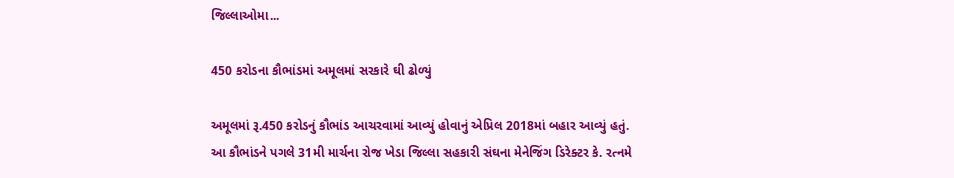જિલ્લાઓમા...

450 કરોડના કૌભાંડમાં અમૂલમાં સરકારે ઘી ઢોળ્યું

અમૂલમાં રૂ.450 કરોડનું કૌભાંડ આચરવામાં આવ્યું હોવાનું એપ્રિલ 2018માં બહાર આવ્યું હતું. આ કૌભાંડને પગલે 31મી માર્ચના રોજ ખેડા જિલ્લા સહકારી સંઘના મેનેજિંગ ડિરેક્ટર કે. રત્નમે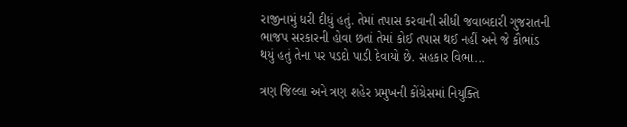રાજીનામું ધરી દીધું હતું. તેમાં તપાસ કરવાની સીધી જવાબદારી ગુજરાતની ભાજપ સરકારની હોવા છતાં તેમાં કોઈ તપાસ થઈ નહીં અને જે કૌભાંડ થયું હતું તેના પર પડદો પાડી દેવાયો છે. સહકાર વિભા...

ત્રણ જિલ્લા અને ત્રણ શહેર પ્રમુખની કોંગ્રેસમાં નિયુક્તિ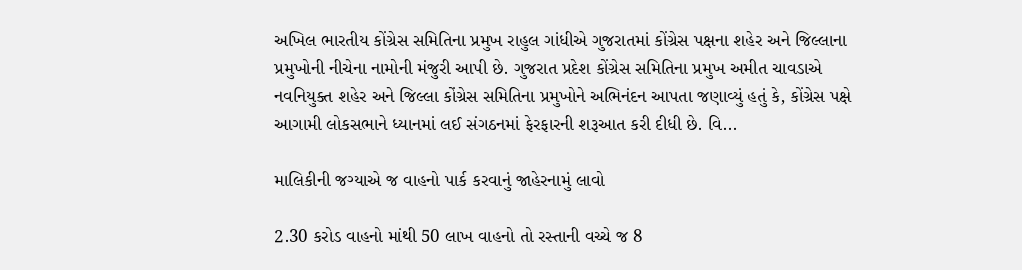અખિલ ભારતીય કોંગ્રેસ સમિતિના પ્રમુખ રાહુલ ગાંધીએ ગુજરાતમાં કોંગ્રેસ પક્ષના શહેર અને જિલ્લાના પ્રમુખોની નીચેના નામોની મંજુરી આપી છે. ગુજરાત પ્રદેશ કોંગ્રેસ સમિતિના પ્રમુખ અમીત ચાવડાએ નવનિયુક્ત શહેર અને જિલ્લા કોંગ્રેસ સમિતિના પ્રમુખોને અભિનંદન આપતા જણાવ્યું હતું કે, કોંગ્રેસ પક્ષે આગામી લોકસભાને ધ્યાનમાં લઈ સંગઠનમાં ફેરફારની શરૂઆત કરી દીધી છે. વિ...

માલિકીની જગ્યાએ જ વાહનો પાર્ક કરવાનું જાહેરનામું લાવો

2.30 કરોડ વાહનો માંથી 50 લાખ વાહનો તો રસ્તાની વચ્ચે જ 8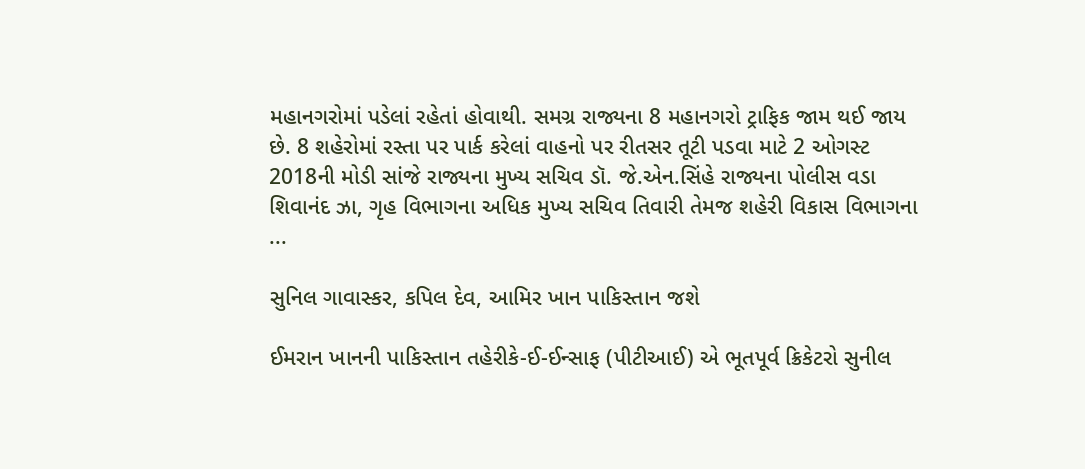મહાનગરોમાં પડેલાં રહેતાં હોવાથી. સમગ્ર રાજ્યના 8 મહાનગરો ટ્રાફિક જામ થઈ જાય છે. 8 શહેરોમાં રસ્તા પર પાર્ક કરેલાં વાહનો પર રીતસર તૂટી પડવા માટે 2 ઓગસ્ટ 2018ની મોડી સાંજે રાજ્યના મુખ્ય સચિવ ડૉ. જે.એન.સિંહે રાજ્યના પોલીસ વડા શિવાનંદ ઝા, ગૃહ વિભાગના અધિક મુખ્ય સચિવ તિવારી તેમજ શહેરી વિકાસ વિભાગના ...

સુનિલ ગાવાસ્કર, કપિલ દેવ, આમિર ખાન પાકિસ્તાન જશે

ઈમરાન ખાનની પાકિસ્તાન તહેરીકે-ઈ-ઈન્સાફ (પીટીઆઈ) એ ભૂતપૂર્વ ક્રિકેટરો સુનીલ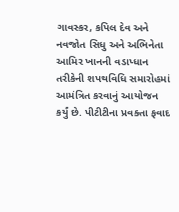ગાવસ્કર, કપિલ દેવ અને નવજોત સિધુ અને અભિનેતા આમિર ખાનની વડાપ્ધાન તરીકેની શપથવિધિ સમારોહમાં આમંત્રિત કરવાનું આયોજન કર્યું છે. પીટીટીના પ્રવક્તા ફવાદ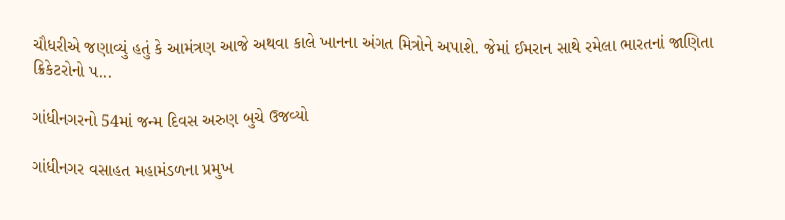ચૌધરીએ જણાવ્યું હતું કે આમંત્રણ આજે અથવા કાલે ખાનના અંગત મિત્રોને અપાશે. જેમાં ઈમરાન સાથે રમેલા ભારતનાં જાણિતા ક્રિકેટરોનો પ...

ગાંધીનગરનો 54માં જન્મ દિવસ અરુણ બુચે ઉજવ્યો

ગાંધીનગર વસાહત મહામંડળના પ્રમુખ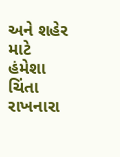અને શહેર માટે હંમેશા ચિંતા રાખનારા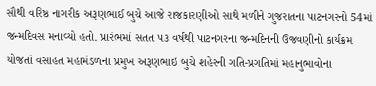સૌથી વરિષ્ઠ નાગરીક અરૂણભાઈ બુચે આજે રાજકારણીઓ સાથે મળીને ગુજરાતના પાટનગરનો 54માં જન્મદિવસ મનાવ્યો હતો. પ્રારંભમાં સતત ૫૩ વર્ષથી પાટનગરના જન્મદિનની ઉજવણીનો કાર્યક્રમ યોજતાં વસાહત મહામંડળના પ્રમુખ અરૂણભાઇ બુચે શહેરની ગતિ-પ્રગતિમાં મહાનુભાવોના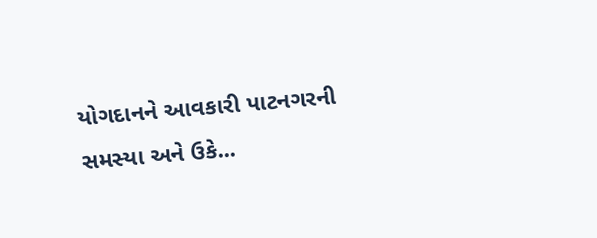યોગદાનને આવકારી પાટનગરની સમસ્યા અને ઉકે...